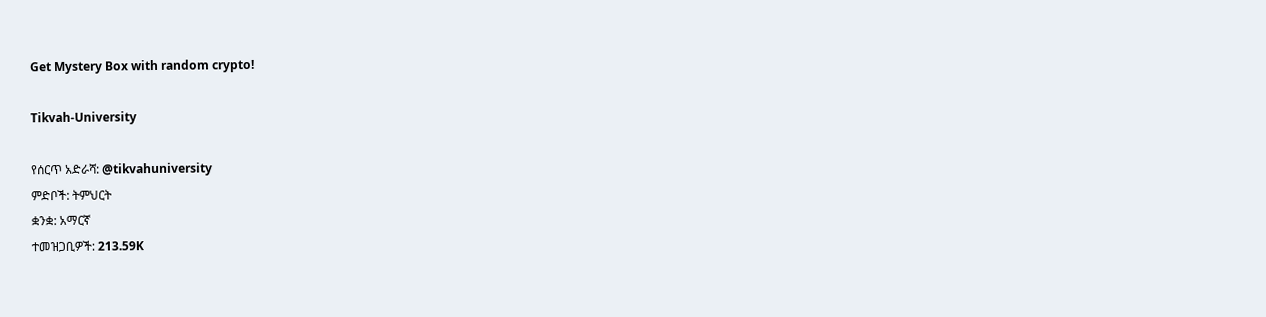Get Mystery Box with random crypto!

Tikvah-University

የሰርጥ አድራሻ: @tikvahuniversity
ምድቦች: ትምህርት
ቋንቋ: አማርኛ
ተመዝጋቢዎች: 213.59K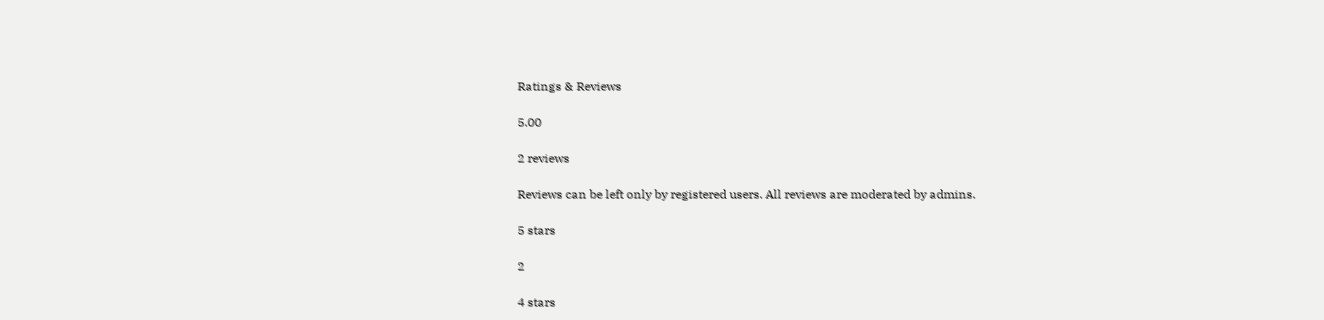Ratings & Reviews

5.00

2 reviews

Reviews can be left only by registered users. All reviews are moderated by admins.

5 stars

2

4 stars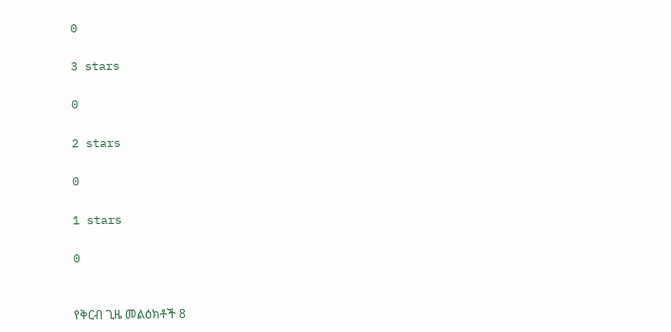0

3 stars

0

2 stars

0

1 stars

0


የቅርብ ጊዜ መልዕክቶች 8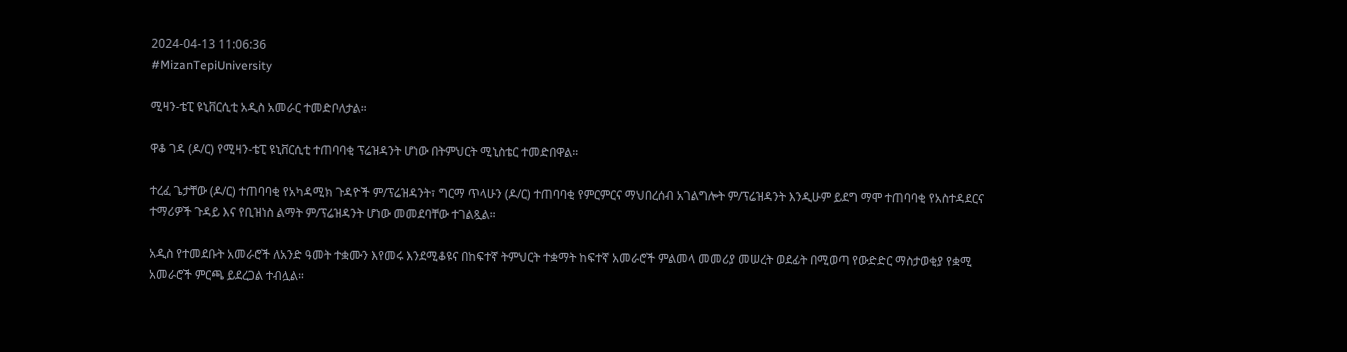2024-04-13 11:06:36
#MizanTepiUniversity

ሚዛን-ቴፒ ዩኒቨርሲቲ አዲስ አመራር ተመድቦለታል።

ዋቆ ገዳ (ዶ/ር) የሚዛን-ቴፒ ዩኒቨርሲቲ ተጠባባቂ ፕሬዝዳንት ሆነው በትምህርት ሚኒስቴር ተመድበዋል።

ተረፈ ጌታቸው (ዶ/ር) ተጠባባቂ የአካዳሚክ ጉዳዮች ም/ፕሬዝዳንት፣ ግርማ ጥላሁን (ዶ/ር) ተጠባባቂ የምርምርና ማህበረሰብ አገልግሎት ም/ፕሬዝዳንት እንዲሁም ይደግ ማሞ ተጠባባቂ የአስተዳደርና ተማሪዎች ጉዳይ እና የቢዝነስ ልማት ም/ፕሬዝዳንት ሆነው መመደባቸው ተገልጿል።

አዲስ የተመደቡት አመራሮች ለአንድ ዓመት ተቋሙን እየመሩ እንደሚቆዩና በከፍተኛ ትምህርት ተቋማት ከፍተኛ አመራሮች ምልመላ መመሪያ መሠረት ወደፊት በሚወጣ የውድድር ማስታወቂያ የቋሚ አመራሮች ምርጫ ይደረጋል ተብሏል።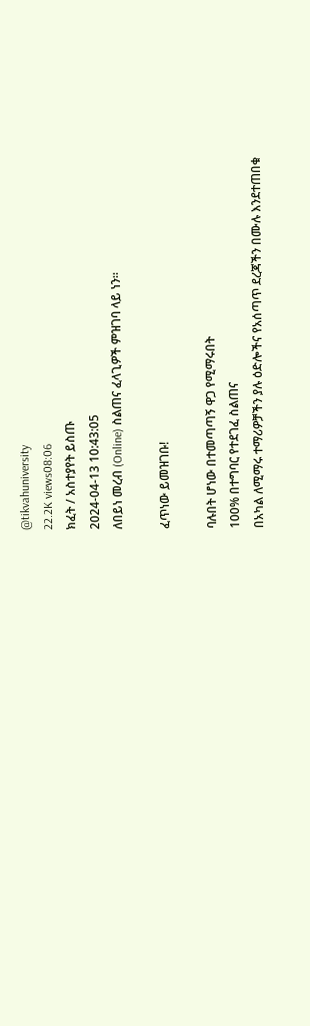@tikvahuniversity
22.2K views08:06
ክፈት / አስተያየት ይስጡ
2024-04-13 10:43:05
ለበይነ መረብ (Online) ስልጠና ፈላጊዎች ምዝገባ ላይ ነን።

ፈጥነው ይመዝገቡ!

ባሉበት ሆነው በተመጣጣኝ ዋጋ የሚማሩበት
100% በተግባር የተደገፈ ስልጠና
በአካል ለሚማሩ ተማሪዎቻችን ያሉ ዕድሎችና የአሰጣጥ ደረጃችን በሙሉ እንደተጠበቁ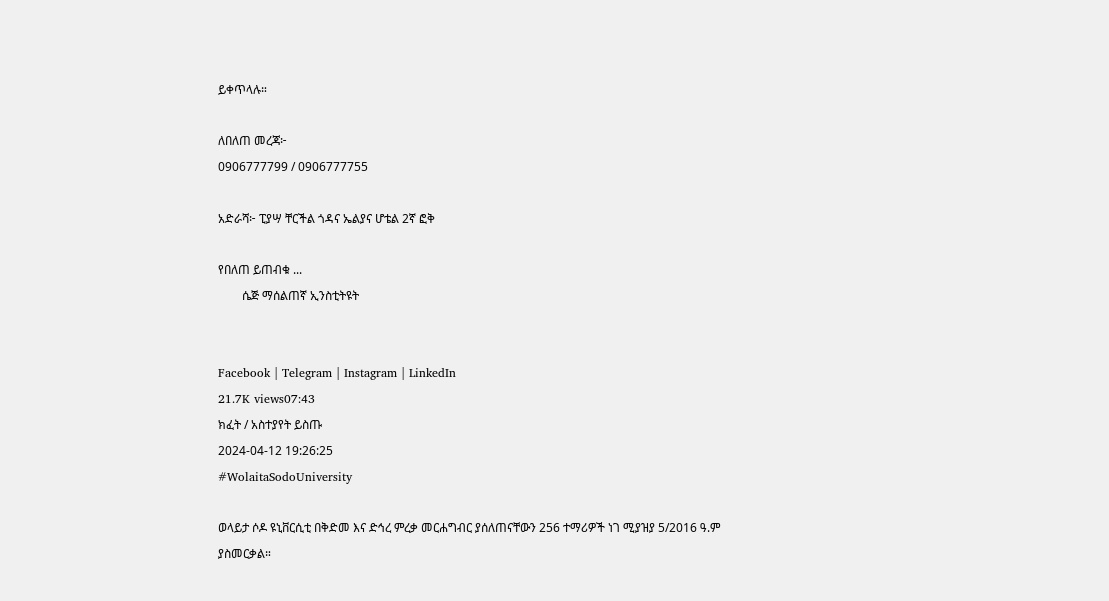ይቀጥላሉ።

ለበለጠ መረጃ፦
0906777799 / 0906777755

አድራሻ፦ ፒያሣ ቸርችል ጎዳና ኤልያና ሆቴል 2ኛ ፎቅ

የበለጠ ይጠብቁ ...
        ሴጅ ማሰልጠኛ ኢንስቲትዩት


Facebook | Telegram | Instagram | LinkedIn
21.7K views07:43
ክፈት / አስተያየት ይስጡ
2024-04-12 19:26:25
#WolaitaSodoUniversity

ወላይታ ሶዶ ዩኒቨርሲቲ በቅድመ እና ድኅረ ምረቃ መርሐግብር ያሰለጠናቸውን 256 ተማሪዎች ነገ ሚያዝያ 5/2016 ዓ.ም ያስመርቃል።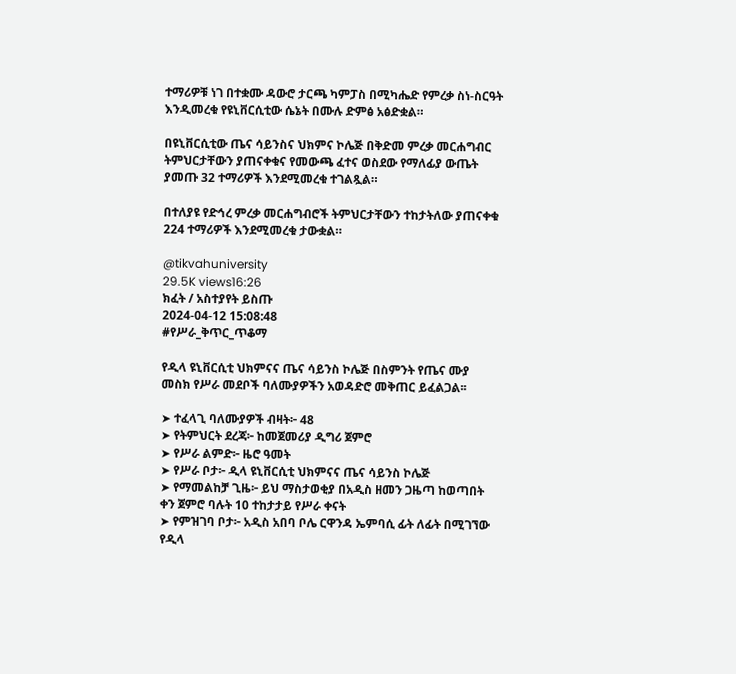ተማሪዎቹ ነገ በተቋሙ ዳውሮ ታርጫ ካምፓስ በሚካሔድ የምረቃ ስነ-ስርዓት እንዲመረቁ የዩኒቨርሲቲው ሴኔት በሙሉ ድምፅ አፅድቋል።

በዩኒቨርሲቲው ጤና ሳይንስና ህክምና ኮሌጅ በቅድመ ምረቃ መርሐግብር ትምህርታቸውን ያጠናቀቁና የመውጫ ፈተና ወስደው የማለፊያ ውጤት ያመጡ 32 ተማሪዎች እንደሚመረቁ ተገልጿል።

በተለያዩ የድኅረ ምረቃ መርሐግብሮች ትምህርታቸውን ተከታትለው ያጠናቀቁ 224 ተማሪዎች እንደሚመረቁ ታውቋል።

@tikvahuniversity
29.5K views16:26
ክፈት / አስተያየት ይስጡ
2024-04-12 15:08:48
#የሥራ_ቅጥር_ጥቆማ

የዲላ ዩኒቨርሲቲ ህክምናና ጤና ሳይንስ ኮሌጅ በስምንት የጤና ሙያ መስክ የሥራ መደቦች ባለሙያዎችን አወዳድሮ መቅጠር ይፈልጋል፡፡

➤ ተፈላጊ ባለሙያዎች ብዛት፦ 48
➤ የትምህርት ደረጃ፦ ከመጀመሪያ ዲግሪ ጀምሮ
➤ የሥራ ልምድ፦ ዜሮ ዓመት
➤ የሥራ ቦታ፦ ዲላ ዩኒቨርሲቲ ህክምናና ጤና ሳይንስ ኮሌጅ
➤ የማመልከቻ ጊዜ፦ ይህ ማስታወቂያ በአዲስ ዘመን ጋዜጣ ከወጣበት ቀን ጀምሮ ባሉት 10 ተከታታይ የሥራ ቀናት
➤ የምዝገባ ቦታ፦ አዲስ አበባ ቦሌ ርዋንዳ ኤምባሲ ፊት ለፊት በሚገኘው የዲላ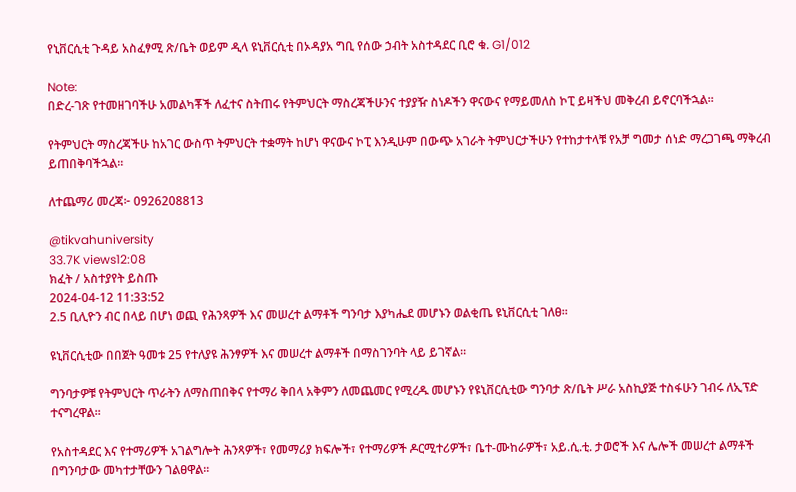የኒቨርሲቲ ጉዳይ አስፈፃሚ ጽ/ቤት ወይም ዲላ ዩኒቨርሲቲ በኦዳያአ ግቢ የሰው ኃብት አስተዳደር ቢሮ ቁ. G1/012

Note:
በድረ-ገጽ የተመዘገባችሁ አመልካቾች ለፈተና ስትጠሩ የትምህርት ማስረጃችሁንና ተያያዥ ስነዶችን ዋናውና የማይመለስ ኮፒ ይዛችህ መቅረብ ይኖርባችኋል፡፡

የትምህርት ማስረጃችሁ ከአገር ውስጥ ትምህርት ተቋማት ከሆነ ዋናውና ኮፒ እንዲሁም በውጭ አገራት ትምህርታችሁን የተከታተላቹ የአቻ ግመታ ሰነድ ማረጋገጫ ማቅረብ ይጠበቅባችኋል፡፡

ለተጨማሪ መረጃ፦ 0926208813

@tikvahuniversity
33.7K views12:08
ክፈት / አስተያየት ይስጡ
2024-04-12 11:33:52
2.5 ቢሊዮን ብር በላይ በሆነ ወጪ የሕንጻዎች እና መሠረተ ልማቶች ግንባታ እያካሔደ መሆኑን ወልቂጤ ዩኒቨርሲቲ ገለፀ፡፡

ዩኒቨርሲቲው በበጀት ዓመቱ 25 የተለያዩ ሕንፃዎች እና መሠረተ ልማቶች በማስገንባት ላይ ይገኛል።

ግንባታዎቹ የትምህርት ጥራትን ለማስጠበቅና የተማሪ ቅበላ አቅምን ለመጨመር የሚረዱ መሆኑን የዩኒቨርሲቲው ግንባታ ጽ/ቤት ሥራ አስኪያጅ ተስፋሁን ገብሩ ለኢፕድ ተናግረዋል፡፡

የአስተዳደር እና የተማሪዎች አገልግሎት ሕንጻዎች፣ የመማሪያ ክፍሎች፣ የተማሪዎች ዶርሚተሪዎች፣ ቤተ-ሙከራዎች፣ አይ.ሲ.ቲ. ታወሮች እና ሌሎች መሠረተ ልማቶች በግንባታው መካተታቸውን ገልፀዋል፡፡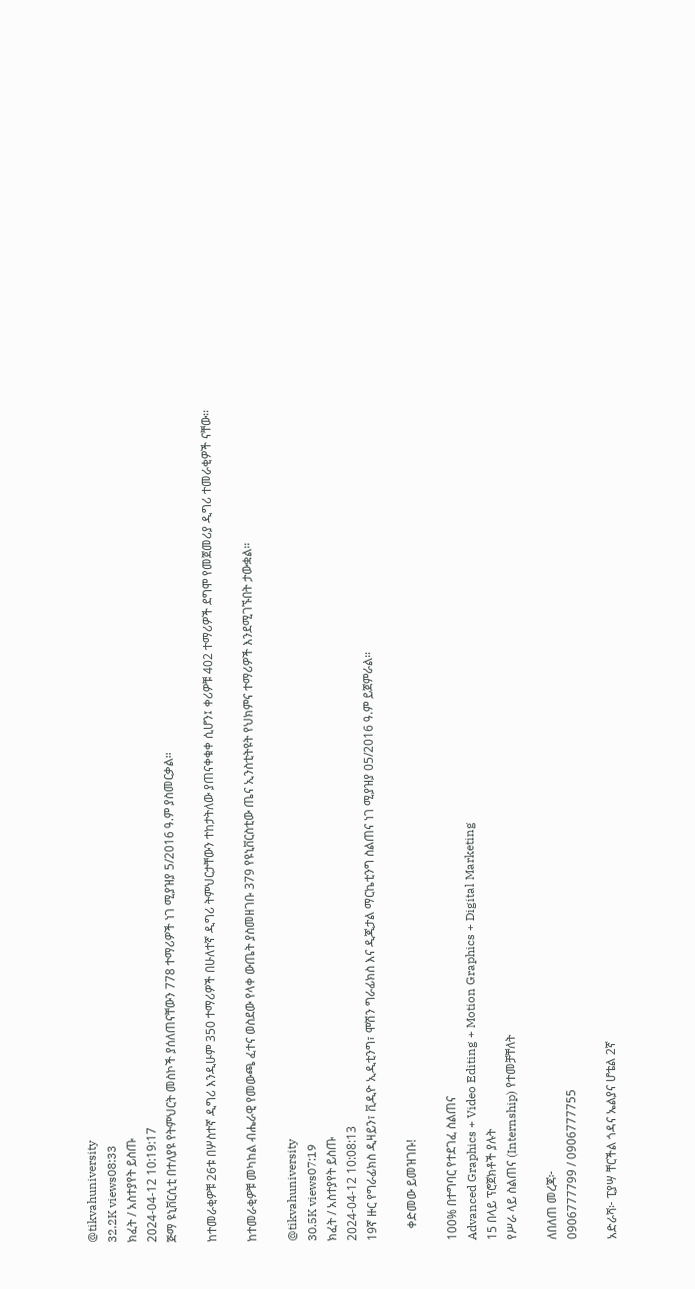@tikvahuniversity
32.2K views08:33
ክፈት / አስተያየት ይስጡ
2024-04-12 10:19:17
ጅማ ዩኒቨርሲቲ በተለያዩ የትምህርት መስኮች ያሰለጠናቸውን 778 ተማሪዎች ነገ ሚያዝያ 5/2016 ዓ.ም ያስመርቃል።

ከተመራቂዎቹ 26ቱ በሦስተኛ ዲግሪ እንዲሁም 350 ተማሪዎች በሁለተኛ ዲግሪ ትምህርታቸውን ተከታትለው ያጠናቀቁቀ ሲሆን፤ ቀሪዎቹ 402 ተማሪዎች ደግሞ የመጀመሪያ ዲግሪ ተመራቂዎች ናቸው፡፡

ከተመራቂዎቹ መካከል ብሔራዊ የመውጫ ፈተና ወስደው የላቀ ውጤት ያስመዘገቡ 379 የዩኒቨርስቲው ጤና ኢንስቲትዩት የህክምና ተማሪዎች እንደሚገኙበት ታውቋል።

@tikvahuniversity
30.5K views07:19
ክፈት / አስተያየት ይስጡ
2024-04-12 10:08:13
19ኛ ዙር የግራፊክስ ዲዛይን፣ ቪዲዮ ኢዲቲንግ፣ ሞሽን ግራፊክስ እና ዲጂታል ማርኬቲንግ ስልጠና ነገ ሚያዝያ 05/2016 ዓ.ም ይጀምራል።

    ቀድመው ይመዝገቡ!

100% በተግባር የተደገፈ ስልጠና
Advanced Graphics + Video Editing + Motion Graphics + Digital Marketing
15 በላይ ፕሮጀክቶች ያሉት
የሥራ ላይ ስልጠና (Internship) የተመቻቸለት

ለበለጠ መረጃ፦
0906777799 / 0906777755

አድራሻ፦ ፒያሣ ቸርችል ጎዳና ኤልያና ሆቴል 2ኛ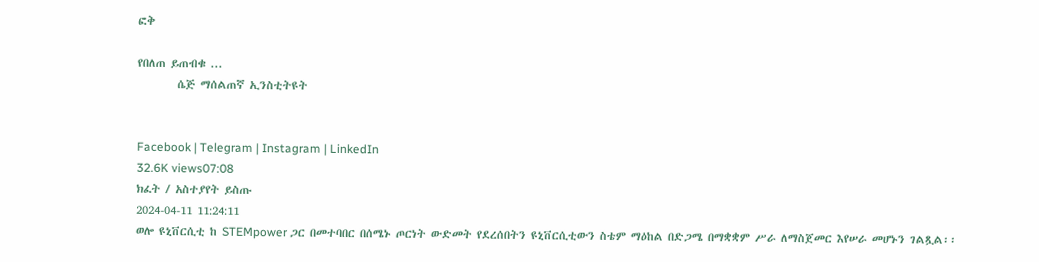ፎቅ

የበለጠ ይጠብቁ ...
        ሴጅ ማሰልጠኛ ኢንስቲትዩት


Facebook | Telegram | Instagram | LinkedIn
32.6K views07:08
ክፈት / አስተያየት ይስጡ
2024-04-11 11:24:11
ወሎ ዩኒቨርሲቲ ከ STEMpower ጋር በመተባበር በሰሜኑ ጦርነት ውድመት የደረሰበትን ዩኒቨርሲቲውን ስቴም ማዕከል በድጋሜ በማቋቋም ሥራ ለማስጀመር እየሠራ መሆኑን ገልጿል፡፡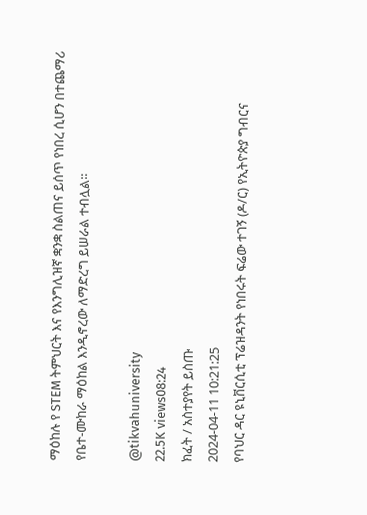ማዕከሉ የ STEM ትምህርት እና የእንግሊዝኛ ቋንቋ ስልጠና ይሰጥ የነበረ ሲሆን በተጨማሪ የቤተ-ሙከራ ማዕከል እንዲኖረው ለማድረግ ይሠራል ተብሏል፡፡

@tikvahuniversity
22.5K views08:24
ክፈት / አስተያየት ይስጡ
2024-04-11 10:21:25
የባህር ዳር ዩኒቨርሲቲ ፕሬዝዳንት የነበሩት ፍሬው ተገኝ (ዶ/ር) የኢትዮጵያ ግብርና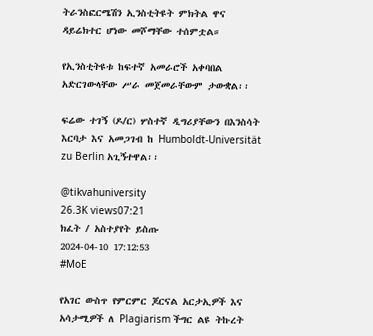ትራንስፎርሜሽን ኢንስቲትዩት ምክትል ዋና ዳይሬክተር ሆነው መሾማቸው ተሰምቷል።

የኢንስቲትዩቱ ከፍተኛ አመራሮች አቀባበል አድርገውላቸው ሥራ መጀመራቸውም ታውቋል፡፡

ፍሬው ተገኝ (ዶ/ር) ሦስተኛ ዲግሪያቸውን በእንስሳት እርባታ እና አመጋገብ ከ Humboldt-Universität zu Berlin አጊኝተዋል፡፡

@tikvahuniversity
26.3K views07:21
ክፈት / አስተያየት ይስጡ
2024-04-10 17:12:53
#MoE

የአገር ውስጥ የምርምር ጆርናል አርታኢዎች እና አሳታሚዎች ለ Plagiarism ችግር ልዩ ትኩረት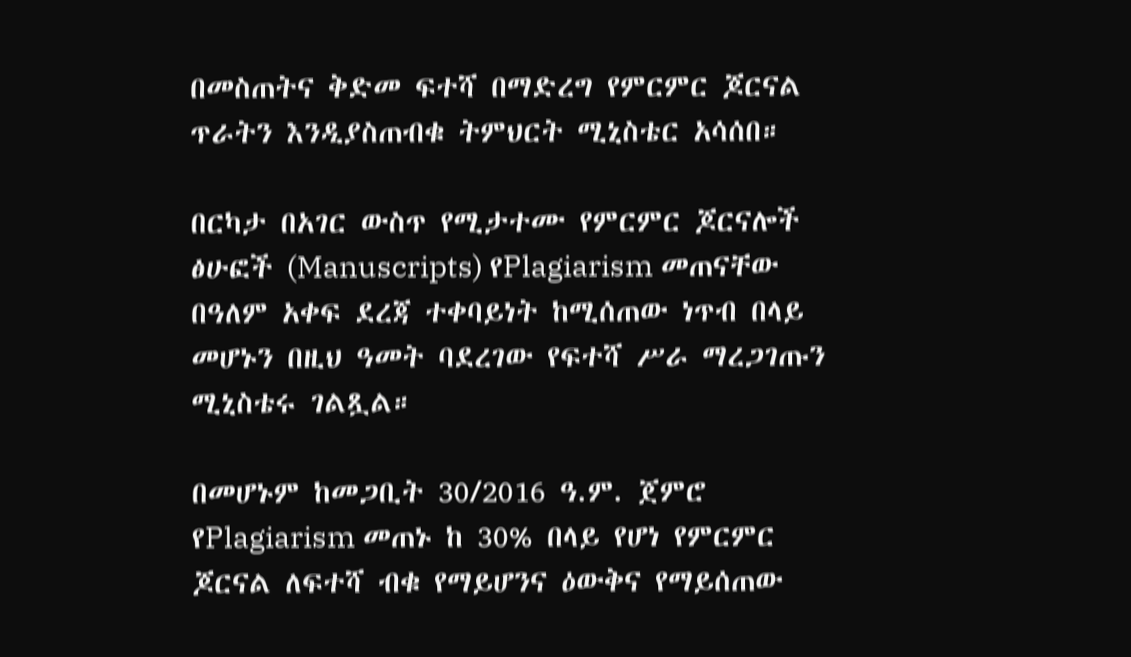በመስጠትና ቅድመ ፍተሻ በማድረግ የምርምር ጆርናል ጥራትን እንዲያስጠብቁ ትምህርት ሚኒስቴር አሳሰበ።

በርካታ በአገር ውስጥ የሚታተሙ የምርምር ጆርናሎች ፅሁፎች (Manuscripts) የPlagiarism መጠናቸው በዓለም አቀፍ ደረጃ ተቀባይነት ከሚሰጠው ነጥብ በላይ መሆኑን በዚህ ዓመት ባደረገው የፍተሻ ሥራ ማረጋገጡን ሚኒስቴሩ ገልጿል።

በመሆኑም ከመጋቢት 30/2016 ዓ.ም. ጀምሮ የPlagiarism መጠኑ ከ 30% በላይ የሆነ የምርምር ጆርናል ለፍተሻ ብቁ የማይሆንና ዕውቅና የማይሰጠው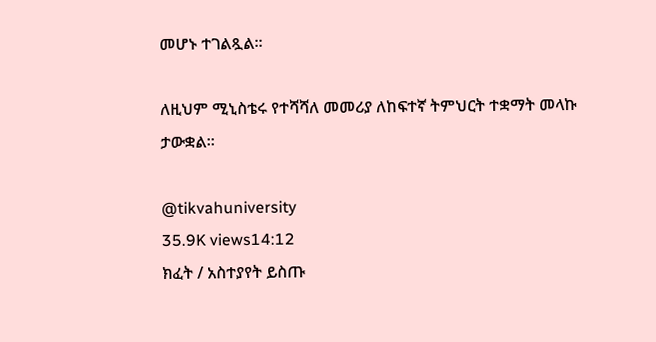መሆኑ ተገልጿል።

ለዚህም ሚኒስቴሩ የተሻሻለ መመሪያ ለከፍተኛ ትምህርት ተቋማት መላኩ ታውቋል።

@tikvahuniversity
35.9K views14:12
ክፈት / አስተያየት ይስጡ